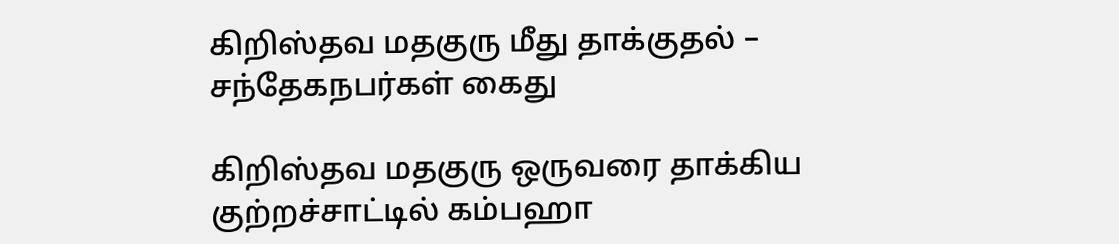கிறிஸ்தவ மதகுரு மீது தாக்குதல் – சந்தேகநபர்கள் கைது

கிறிஸ்தவ மதகுரு ஒருவரை தாக்கிய குற்றச்சாட்டில் கம்பஹா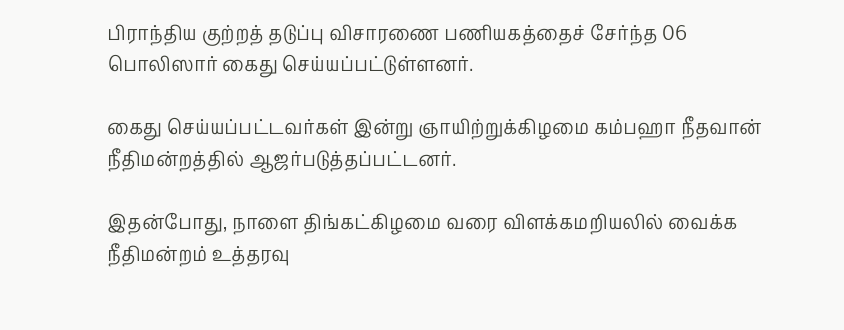பிராந்திய குற்றத் தடுப்பு விசாரணை பணியகத்தைச் சேர்ந்த 06 பொலிஸார் கைது செய்யப்பட்டுள்ளனர்.

கைது செய்யப்பட்டவர்கள் இன்று ஞாயிற்றுக்கிழமை கம்பஹா நீதவான் நீதிமன்றத்தில் ஆஜர்படுத்தப்பட்டனர்.

இதன்போது, நாளை திங்கட்கிழமை வரை விளக்கமறியலில் வைக்க நீதிமன்றம் உத்தரவு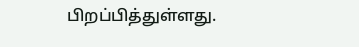பிறப்பித்துள்ளது.